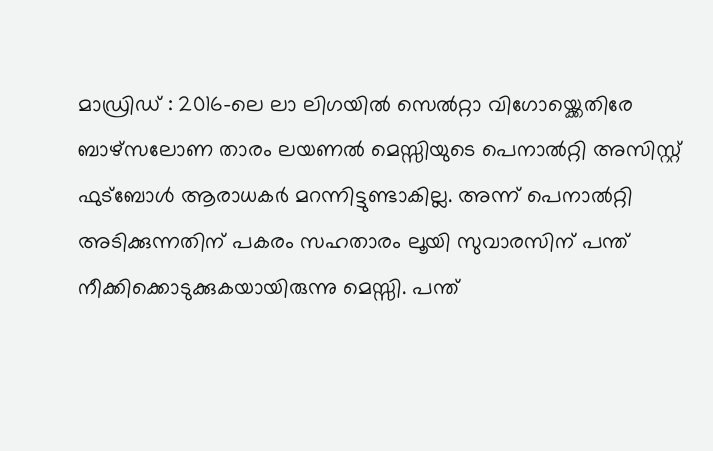മാഡ്രിഡ് : 2016-ലെ ലാ ലിഗയിൽ സെൽറ്റാ വിഗോയ്ക്കെതിരേ ബാഴ്സലോണ താരം ലയണൽ മെസ്സിയുടെ പെനാൽറ്റി അസിസ്റ്റ് ഫുട്ബോൾ ആരാധകർ മറന്നിട്ടുണ്ടാകില്ല. അന്ന് പെനാൽറ്റി അടിക്കുന്നതിന് പകരം സഹതാരം ലൂയി സുവാരസിന് പന്ത് നീക്കിക്കൊടുക്കുകയായിരുന്നു മെസ്സി. പന്ത്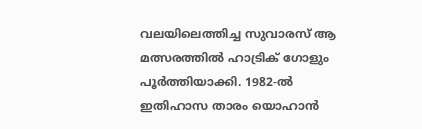വലയിലെത്തിച്ച സുവാരസ് ആ മത്സരത്തിൽ ഹാട്രിക് ഗോളും പൂർത്തിയാക്കി. 1982-ൽ ഇതിഹാസ താരം യൊഹാൻ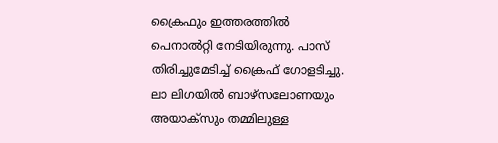ക്രൈഫും ഇത്തരത്തിൽ പെനാൽറ്റി നേടിയിരുന്നു. പാസ് തിരിച്ചുമേടിച്ച് ക്രൈഫ് ഗോളടിച്ചു. ലാ ലിഗയിൽ ബാഴ്സലോണയും അയാക്സും തമ്മിലുള്ള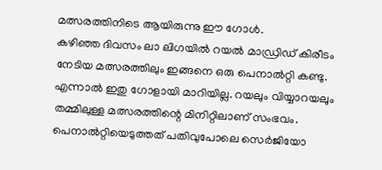മത്സരത്തിനിടെ ആയിരുന്നു ഈ ഗോൾ.
കഴിഞ്ഞ ദിവസം ലാ ലിഗയിൽ റയൽ മാഡ്രിഡ് കിരീടം നേടിയ മത്സരത്തിലും ഇങ്ങനെ ഒരു പെനാൽറ്റി കണ്ടു. എന്നാൽ ഇതു ഗോളായി മാറിയില്ല. റയലും വിയ്യാറയലും തമ്മിലുള്ള മത്സരത്തിന്റെ മിനിറ്റിലാണ് സംഭവം. പെനാൽറ്റിയെടുത്തത് പതിവുപോലെ സെർജിയോ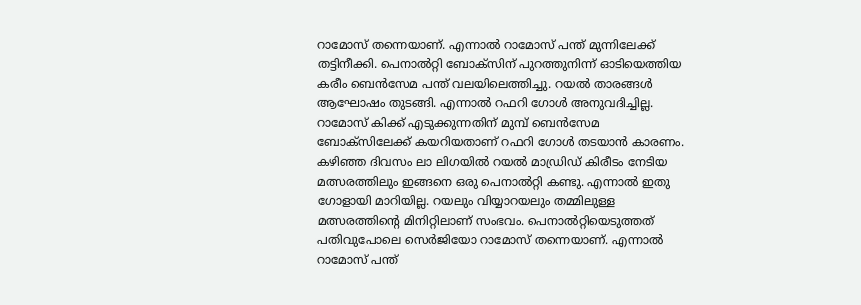റാമോസ് തന്നെയാണ്. എന്നാൽ റാമോസ് പന്ത് മുന്നിലേക്ക് തട്ടിനീക്കി. പെനാൽറ്റി ബോക്സിന് പുറത്തുനിന്ന് ഓടിയെത്തിയ കരീം ബെൻസേമ പന്ത് വലയിലെത്തിച്ചു. റയൽ താരങ്ങൾ ആഘോഷം തുടങ്ങി. എന്നാൽ റഫറി ഗോൾ അനുവദിച്ചില്ല. റാമോസ് കിക്ക് എടുക്കുന്നതിന് മുമ്പ് ബെൻസേമ ബോക്സിലേക്ക് കയറിയതാണ് റഫറി ഗോൾ തടയാൻ കാരണം.
കഴിഞ്ഞ ദിവസം ലാ ലിഗയിൽ റയൽ മാഡ്രിഡ് കിരീടം നേടിയ മത്സരത്തിലും ഇങ്ങനെ ഒരു പെനാൽറ്റി കണ്ടു. എന്നാൽ ഇതു ഗോളായി മാറിയില്ല. റയലും വിയ്യാറയലും തമ്മിലുള്ള മത്സരത്തിന്റെ മിനിറ്റിലാണ് സംഭവം. പെനാൽറ്റിയെടുത്തത് പതിവുപോലെ സെർജിയോ റാമോസ് തന്നെയാണ്. എന്നാൽ റാമോസ് പന്ത്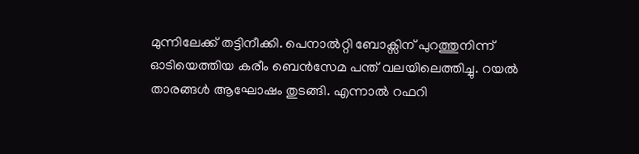മുന്നിലേക്ക് തട്ടിനീക്കി. പെനാൽറ്റി ബോക്സിന് പുറത്തുനിന്ന് ഓടിയെത്തിയ കരീം ബെൻസേമ പന്ത് വലയിലെത്തിച്ചു. റയൽ താരങ്ങൾ ആഘോഷം തുടങ്ങി. എന്നാൽ റഫറി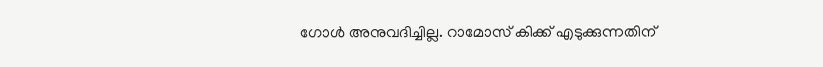ഗോൾ അനുവദിച്ചില്ല. റാമോസ് കിക്ക് എടുക്കുന്നതിന്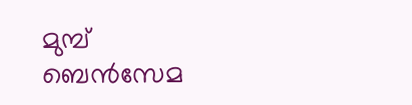മുമ്പ് ബെൻസേമ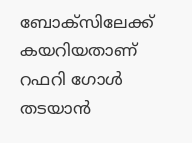ബോക്സിലേക്ക് കയറിയതാണ് റഫറി ഗോൾ തടയാൻ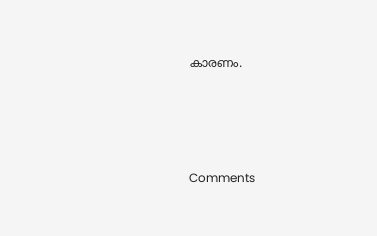കാരണം.







Comments